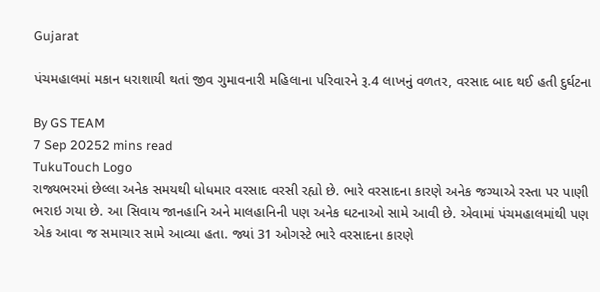Gujarat

પંચમહાલમાં મકાન ધરાશાયી થતાં જીવ ગુમાવનારી મહિલાના પરિવારને રૂ.4 લાખનું વળતર, વરસાદ બાદ થઈ હતી દુર્ઘટના

By GS TEAM
7 Sep 20252 mins read
TukuTouch Logo
રાજ્યભરમાં છેલ્લા અનેક સમયથી ધોધમાર વરસાદ વરસી રહ્યો છે. ભારે વરસાદના કારણે અનેક જગ્યાએ રસ્તા પર પાણી ભરાઇ ગયા છે. આ સિવાય જાનહાનિ અને માલહાનિની પણ અનેક ઘટનાઓ સામે આવી છે. એવામાં પંચમહાલમાંથી પણ એક આવા જ સમાચાર સામે આવ્યા હતા. જ્યાં 31 ઓગસ્ટે ભારે વરસાદના કારણે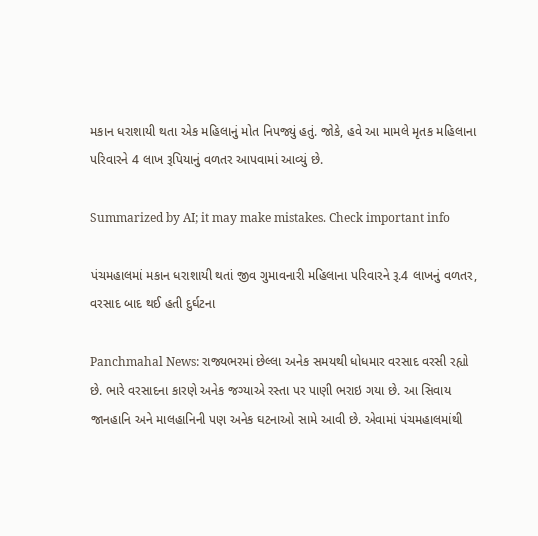મકાન ધરાશાયી થતા એક મહિલાનું મોત નિપજ્યું હતું. જોકે, હવે આ મામલે મૃતક મહિલાના પરિવારને 4 લાખ રૂપિયાનું વળતર આપવામાં આવ્યું છે.

Summarized by AI; it may make mistakes. Check important info

પંચમહાલમાં મકાન ધરાશાયી થતાં જીવ ગુમાવનારી મહિલાના પરિવારને રૂ.4 લાખનું વળતર, વરસાદ બાદ થઈ હતી દુર્ઘટના

Panchmahal News: રાજ્યભરમાં છેલ્લા અનેક સમયથી ધોધમાર વરસાદ વરસી રહ્યો છે. ભારે વરસાદના કારણે અનેક જગ્યાએ રસ્તા પર પાણી ભરાઇ ગયા છે. આ સિવાય જાનહાનિ અને માલહાનિની પણ અનેક ઘટનાઓ સામે આવી છે. એવામાં પંચમહાલમાંથી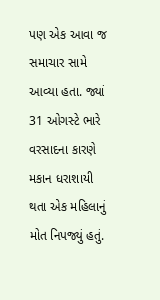પણ એક આવા જ સમાચાર સામે આવ્યા હતા. જ્યાં 31 ઓગસ્ટે ભારે વરસાદના કારણે મકાન ધરાશાયી થતા એક મહિલાનું મોત નિપજ્યું હતું.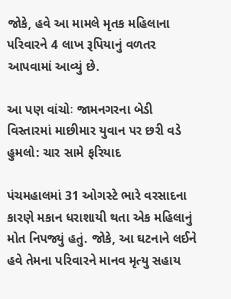જોકે, હવે આ મામલે મૃતક મહિલાના પરિવારને 4 લાખ રૂપિયાનું વળતર આપવામાં આવ્યું છે.

આ પણ વાંચોઃ જામનગરના બેડી વિસ્તારમાં માછીમાર યુવાન પર છરી વડે હુમલો: ચાર સામે ફરિયાદ

પંચમહાલમાં 31 ઓગસ્ટે ભારે વરસાદના કારણે મકાન ધરાશાયી થતા એક મહિલાનું મોત નિપજ્યું હતું. જોકે, આ ઘટનાને લઈને હવે તેમના પરિવારને માનવ મૃત્યુ સહાય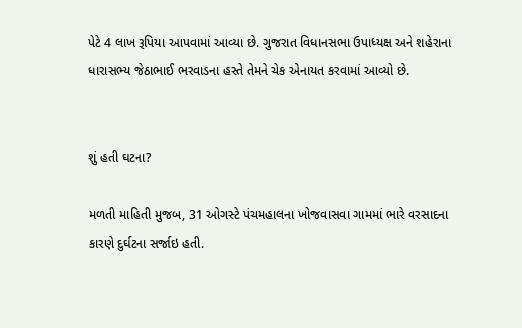પેટે 4 લાખ રૂપિયા આપવામાં આવ્યા છે. ગુજરાત વિધાનસભા ઉપાધ્યક્ષ અને શહેરાના ધારાસભ્ય જેઠાભાઈ ભરવાડના હસ્તે તેમને ચેક એનાયત કરવામાં આવ્યો છે.


શું હતી ઘટના?

મળતી માહિતી મુજબ, 31 ઓગસ્ટે પંચમહાલના ખોજવાસવા ગામમાં ભારે વરસાદના કારણે દુર્ઘટના સર્જાઇ હતી.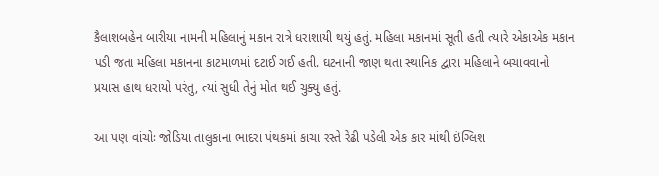કૈલાશબહેન બારીયા નામની મહિલાનું મકાન રાત્રે ધરાશાયી થયું હતું. મહિલા મકાનમાં સૂતી હતી ત્યારે એકાએક મકાન પડી જતા મહિલા મકાનના કાટમાળમાં દટાઈ ગઈ હતી. ઘટનાની જાણ થતા સ્થાનિક દ્વારા મહિલાને બચાવવાનો પ્રયાસ હાથ ધરાયો પરંતુ, ત્યાં સુધી તેનું મોત થઈ ચુક્યુ હતું.

આ પણ વાંચોઃ જોડિયા તાલુકાના ભાદરા પંથકમાં કાચા રસ્તે રેઢી પડેલી એક કાર માંથી ઇંગ્લિશ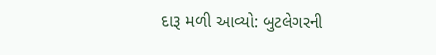દારૂ મળી આવ્યો: બુટલેગરની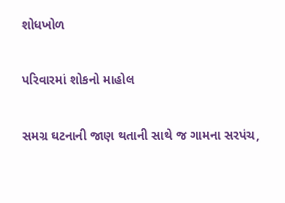શોધખોળ

પરિવારમાં શોકનો માહોલ

સમગ્ર ઘટનાની જાણ થતાની સાથે જ ગામના સરપંચ,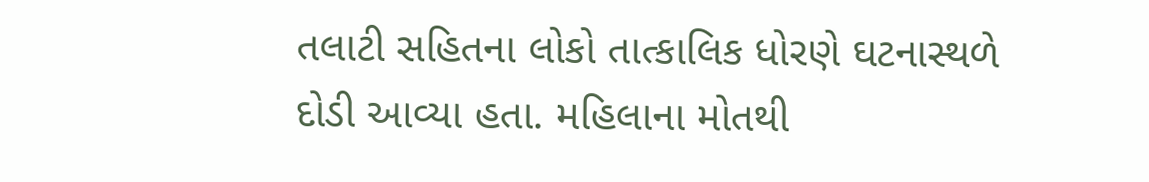તલાટી સહિતના લોકો તાત્કાલિક ધોરણે ઘટનાસ્થળે દોડી આવ્યા હતા. મહિલાના મોતથી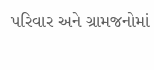પરિવાર અને ગ્રામજનોમાં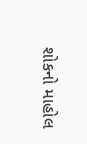શોકનો માહોલ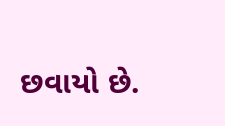છવાયો છે.